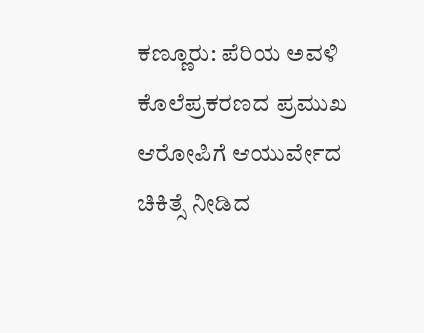ಕಣ್ಣೂರು: ಪೆರಿಯ ಅವಳಿ ಕೊಲೆಪ್ರಕರಣದ ಪ್ರಮುಖ ಆರೋಪಿಗೆ ಆಯುರ್ವೇದ ಚಿಕಿತ್ಸೆ ನೀಡಿದ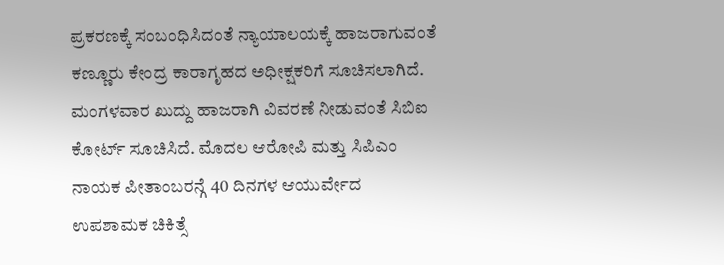ಪ್ರಕರಣಕ್ಕೆ ಸಂಬಂಧಿಸಿದಂತೆ ನ್ಯಾಯಾಲಯಕ್ಕೆ ಹಾಜರಾಗುವಂತೆ ಕಣ್ಣೂರು ಕೇಂದ್ರ ಕಾರಾಗೃಹದ ಅಧೀಕ್ಷಕರಿಗೆ ಸೂಚಿಸಲಾಗಿದೆ.
ಮಂಗಳವಾರ ಖುದ್ದು ಹಾಜರಾಗಿ ವಿವರಣೆ ನೀಡುವಂತೆ ಸಿಬಿಐ ಕೋರ್ಟ್ ಸೂಚಿಸಿದೆ. ಮೊದಲ ಆರೋಪಿ ಮತ್ತು ಸಿಪಿಎಂ ನಾಯಕ ಪೀತಾಂಬರನ್ಗೆ 40 ದಿನಗಳ ಆಯುರ್ವೇದ ಉಪಶಾಮಕ ಚಿಕಿತ್ಸೆ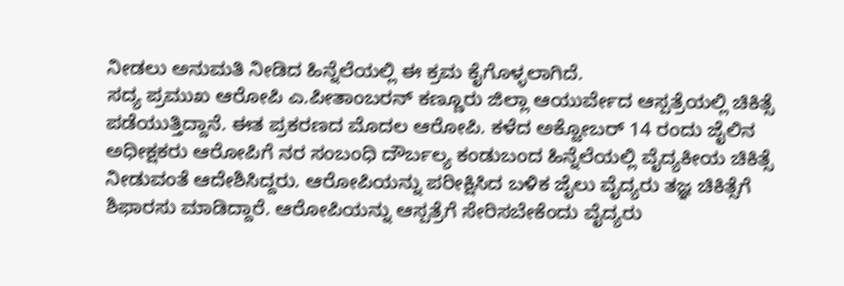ನೀಡಲು ಅನುಮತಿ ನೀಡಿದ ಹಿನ್ನೆಲೆಯಲ್ಲಿ ಈ ಕ್ರಮ ಕೈಗೊಳ್ಳಲಾಗಿದೆ.
ಸದ್ಯ ಪ್ರಮುಖ ಆರೋಪಿ ಎ.ಪೀತಾಂಬರನ್ ಕಣ್ಣೂರು ಜಿಲ್ಲಾ ಆಯುರ್ವೇದ ಆಸ್ಪತ್ರೆಯಲ್ಲಿ ಚಿಕಿತ್ಸೆ ಪಡೆಯುತ್ತಿದ್ದಾನೆ. ಈತ ಪ್ರಕರಣದ ಮೊದಲ ಆರೋಪಿ. ಕಳೆದ ಅಕ್ಟೋಬರ್ 14 ರಂದು ಜೈಲಿನ ಅಧೀಕ್ಷಕರು ಆರೋಪಿಗೆ ನರ ಸಂಬಂಧಿ ದೌರ್ಬಲ್ಯ ಕಂಡುಬಂದ ಹಿನ್ನೆಲೆಯಲ್ಲಿ ವೈದ್ಯಕೀಯ ಚಿಕಿತ್ಸೆ ನೀಡುವಂತೆ ಆದೇಶಿಸಿದ್ದರು. ಆರೋಪಿಯನ್ನು ಪರೀಕ್ಷಿಸಿದ ಬಳಿಕ ಜೈಲು ವೈದ್ಯರು ತಜ್ಞ ಚಿಕಿತ್ಸೆಗೆ ಶಿಫಾರಸು ಮಾಡಿದ್ದಾರೆ. ಆರೋಪಿಯನ್ನು ಆಸ್ಪತ್ರೆಗೆ ಸೇರಿಸಬೇಕೆಂದು ವೈದ್ಯರು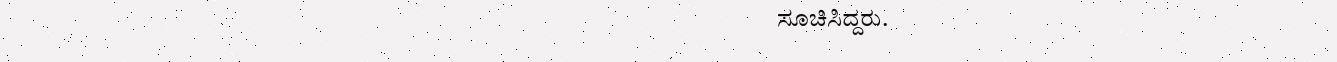ಸೂಚಿಸಿದ್ದರು.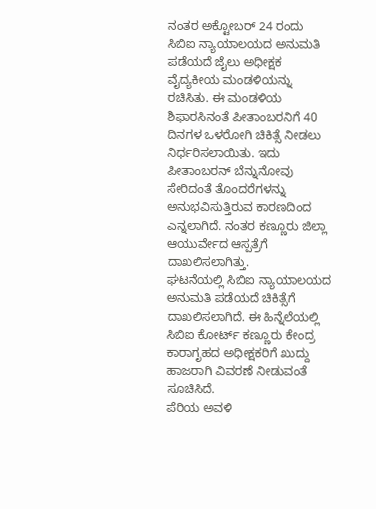ನಂತರ ಅಕ್ಟೋಬರ್ 24 ರಂದು ಸಿಬಿಐ ನ್ಯಾಯಾಲಯದ ಅನುಮತಿ ಪಡೆಯದೆ ಜೈಲು ಅಧೀಕ್ಷಕ ವೈದ್ಯಕೀಯ ಮಂಡಳಿಯನ್ನು ರಚಿಸಿತು. ಈ ಮಂಡಳಿಯ ಶಿಫಾರಸಿನಂತೆ ಪೀತಾಂಬರನಿಗೆ 40 ದಿನಗಳ ಒಳರೋಗಿ ಚಿಕಿತ್ಸೆ ನೀಡಲು ನಿರ್ಧರಿಸಲಾಯಿತು. ಇದು ಪೀತಾಂಬರನ್ ಬೆನ್ನುನೋವು ಸೇರಿದಂತೆ ತೊಂದರೆಗಳನ್ನು ಅನುಭವಿಸುತ್ತಿರುವ ಕಾರಣದಿಂದ ಎನ್ನಲಾಗಿದೆ. ನಂತರ ಕಣ್ಣೂರು ಜಿಲ್ಲಾ ಆಯುರ್ವೇದ ಆಸ್ಪತ್ರೆಗೆ ದಾಖಲಿಸಲಾಗಿತ್ತು.
ಘಟನೆಯಲ್ಲಿ ಸಿಬಿಐ ನ್ಯಾಯಾಲಯದ ಅನುಮತಿ ಪಡೆಯದೆ ಚಿಕಿತ್ಸೆಗೆ ದಾಖಲಿಸಲಾಗಿದೆ. ಈ ಹಿನ್ನೆಲೆಯಲ್ಲಿ ಸಿಬಿಐ ಕೋರ್ಟ್ ಕಣ್ಣೂರು ಕೇಂದ್ರ ಕಾರಾಗೃಹದ ಅಧೀಕ್ಷಕರಿಗೆ ಖುದ್ದು ಹಾಜರಾಗಿ ವಿವರಣೆ ನೀಡುವಂತೆ ಸೂಚಿಸಿದೆ.
ಪೆರಿಯ ಅವಳಿ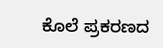ಕೊಲೆ ಪ್ರಕರಣದ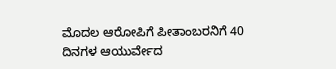ಮೊದಲ ಆರೋಪಿಗೆ ಪೀತಾಂಬರನಿಗೆ 40 ದಿನಗಳ ಆಯುರ್ವೇದ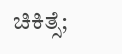ಚಿಕಿತ್ಸೆ;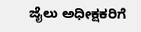ಜೈಲು ಅಧೀಕ್ಷಕರಿಗೆ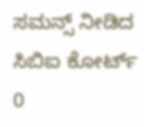ಸಮನ್ಸ್ ನೀಡಿದ ಸಿಬಿಐ ಕೋರ್ಟ್
0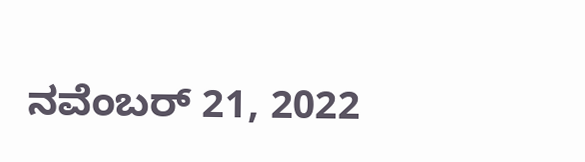ನವೆಂಬರ್ 21, 2022